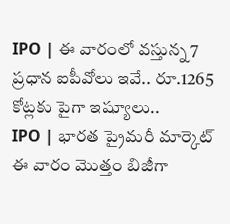IPO | ఈ వారంలో వస్తున్న 7 ప్రధాన ఐపీవోలు ఇవే.. రూ.1265 కోట్లకు పైగా ఇష్యూలు..
IPO | భారత ప్రైమరీ మార్కెట్ ఈ వారం మొత్తం బిజీగా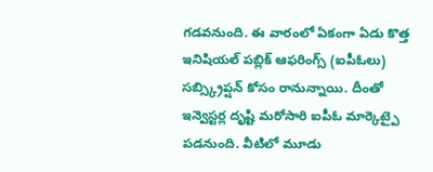గడవనుంది. ఈ వారంలో ఏకంగా ఏడు కొత్త ఇనిషియల్ పబ్లిక్ ఆఫరింగ్స్ (ఐపీఓలు) సబ్స్క్రిప్షన్ కోసం రానున్నాయి. దీంతో ఇన్వెస్టర్ల దృష్టి మరోసారి ఐపీఓ మార్కెట్పై పడనుంది. వీటిలో మూడు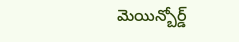మెయిన్బోర్డ్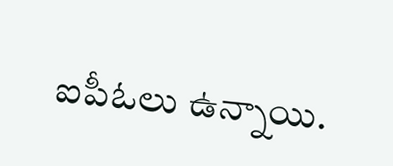ఐపీఓలు ఉన్నాయి.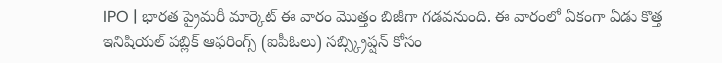IPO | భారత ప్రైమరీ మార్కెట్ ఈ వారం మొత్తం బిజీగా గడవనుంది. ఈ వారంలో ఏకంగా ఏడు కొత్త ఇనిషియల్ పబ్లిక్ ఆఫరింగ్స్ (ఐపీఓలు) సబ్స్క్రిప్షన్ కోసం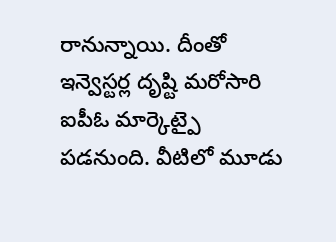రానున్నాయి. దీంతో ఇన్వెస్టర్ల దృష్టి మరోసారి ఐపీఓ మార్కెట్పై పడనుంది. వీటిలో మూడు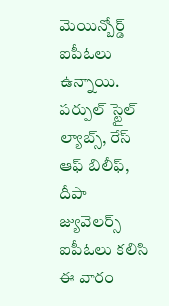మెయిన్బోర్డ్ ఐపీఓలు ఉన్నాయి. పర్పుల్ స్టైల్ ల్యాబ్స్, రేస్ ఆఫ్ బిలీఫ్, దీపా జ్యువెలర్స్ ఐపీఓలు కలిసి ఈ వారం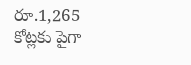రూ.1,265 కోట్లకు పైగా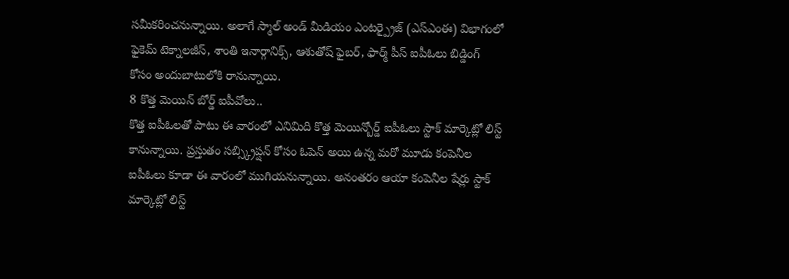సమీకరించనున్నాయి. అలాగే స్మాల్ అండ్ మీడియం ఎంటర్ప్రైజ్ (ఎస్ఎంఈ) విభాగంలో ఫైకెమ్ టెక్నాలజీస్, శాంతి ఇనార్గానిక్స్, ఆశుతోష్ ఫైబర్, ఫార్మ్ పీస్ ఐపీఓలు బిడ్డింగ్ కోసం అందుబాటులోకి రానున్నాయి.
8 కొత్త మెయిన్ బోర్డ్ ఐపీవోలు..
కొత్త ఐపీఓలతో పాటు ఈ వారంలో ఎనిమిది కొత్త మెయిన్బోర్డ్ ఐపీఓలు స్టాక్ మార్కెట్లో లిస్ట్ కానున్నాయి. ప్రస్తుతం సబ్స్క్రిప్షన్ కోసం ఓపెన్ అయి ఉన్న మరో మూడు కంపెనీల ఐపీఓలు కూడా ఈ వారంలో ముగియనున్నాయి. అనంతరం ఆయా కంపెనీల షేర్లు స్టాక్ మార్కెట్లో లిస్ట్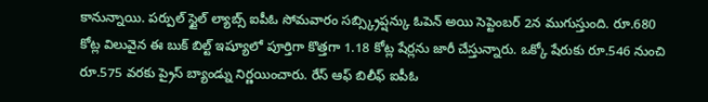కానున్నాయి. పర్పుల్ స్టైల్ ల్యాబ్స్ ఐపీఓ సోమవారం సబ్స్క్రిప్షన్కు ఓపెన్ అయి సెప్టెంబర్ 2న ముగుస్తుంది. రూ.680 కోట్ల విలువైన ఈ బుక్ బిల్ట్ ఇష్యూలో పూర్తిగా కొత్తగా 1.18 కోట్ల షేర్లను జారీ చేస్తున్నారు. ఒక్కో షేరుకు రూ.546 నుంచి రూ.575 వరకు ప్రైస్ బ్యాండ్ను నిర్ణయించారు. రేస్ ఆఫ్ బిలీఫ్ ఐపీఓ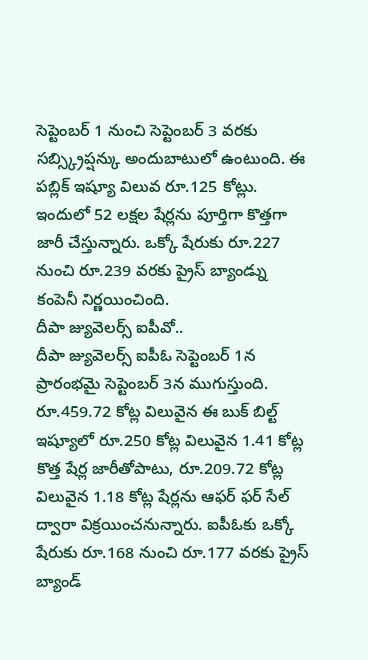సెప్టెంబర్ 1 నుంచి సెప్టెంబర్ 3 వరకు సబ్స్క్రిప్షన్కు అందుబాటులో ఉంటుంది. ఈ పబ్లిక్ ఇష్యూ విలువ రూ.125 కోట్లు. ఇందులో 52 లక్షల షేర్లను పూర్తిగా కొత్తగా జారీ చేస్తున్నారు. ఒక్కో షేరుకు రూ.227 నుంచి రూ.239 వరకు ప్రైస్ బ్యాండ్ను కంపెనీ నిర్ణయించింది.
దీపా జ్యువెలర్స్ ఐపీవో..
దీపా జ్యువెలర్స్ ఐపీఓ సెప్టెంబర్ 1న ప్రారంభమై సెప్టెంబర్ 3న ముగుస్తుంది. రూ.459.72 కోట్ల విలువైన ఈ బుక్ బిల్ట్ ఇష్యూలో రూ.250 కోట్ల విలువైన 1.41 కోట్ల కొత్త షేర్ల జారీతోపాటు, రూ.209.72 కోట్ల విలువైన 1.18 కోట్ల షేర్లను ఆఫర్ ఫర్ సేల్ ద్వారా విక్రయించనున్నారు. ఐపీఓకు ఒక్కో షేరుకు రూ.168 నుంచి రూ.177 వరకు ప్రైస్ బ్యాండ్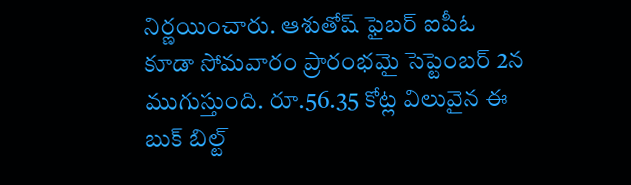నిర్ణయించారు. ఆశుతోష్ ఫైబర్ ఐపీఓ కూడా సోమవారం ప్రారంభమై సెప్టెంబర్ 2న ముగుస్తుంది. రూ.56.35 కోట్ల విలువైన ఈ బుక్ బిల్ట్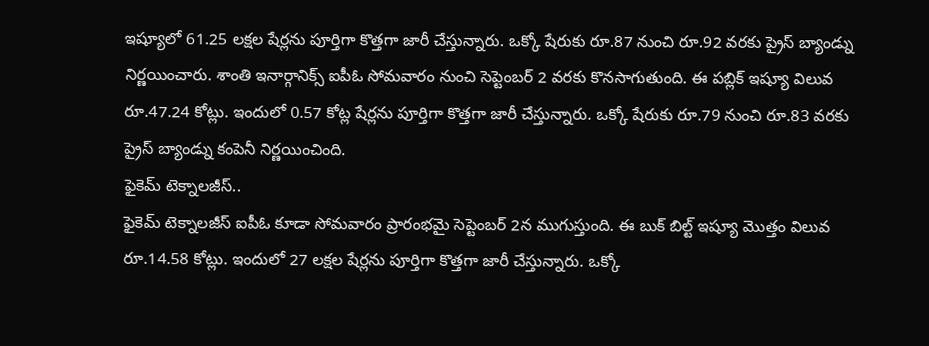ఇష్యూలో 61.25 లక్షల షేర్లను పూర్తిగా కొత్తగా జారీ చేస్తున్నారు. ఒక్కో షేరుకు రూ.87 నుంచి రూ.92 వరకు ప్రైస్ బ్యాండ్ను నిర్ణయించారు. శాంతి ఇనార్గానిక్స్ ఐపీఓ సోమవారం నుంచి సెప్టెంబర్ 2 వరకు కొనసాగుతుంది. ఈ పబ్లిక్ ఇష్యూ విలువ రూ.47.24 కోట్లు. ఇందులో 0.57 కోట్ల షేర్లను పూర్తిగా కొత్తగా జారీ చేస్తున్నారు. ఒక్కో షేరుకు రూ.79 నుంచి రూ.83 వరకు ప్రైస్ బ్యాండ్ను కంపెనీ నిర్ణయించింది.
ఫైకెమ్ టెక్నాలజీస్..
ఫైకెమ్ టెక్నాలజీస్ ఐపీఓ కూడా సోమవారం ప్రారంభమై సెప్టెంబర్ 2న ముగుస్తుంది. ఈ బుక్ బిల్ట్ ఇష్యూ మొత్తం విలువ రూ.14.58 కోట్లు. ఇందులో 27 లక్షల షేర్లను పూర్తిగా కొత్తగా జారీ చేస్తున్నారు. ఒక్కో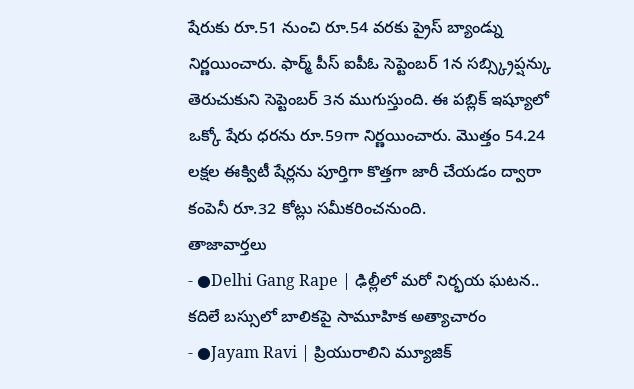షేరుకు రూ.51 నుంచి రూ.54 వరకు ప్రైస్ బ్యాండ్ను నిర్ణయించారు. ఫార్మ్ పీస్ ఐపీఓ సెప్టెంబర్ 1న సబ్స్క్రిప్షన్కు తెరుచుకుని సెప్టెంబర్ 3న ముగుస్తుంది. ఈ పబ్లిక్ ఇష్యూలో ఒక్కో షేరు ధరను రూ.59గా నిర్ణయించారు. మొత్తం 54.24 లక్షల ఈక్విటీ షేర్లను పూర్తిగా కొత్తగా జారీ చేయడం ద్వారా కంపెనీ రూ.32 కోట్లు సమీకరించనుంది.
తాజావార్తలు
- ●Delhi Gang Rape | ఢిల్లీలో మరో నిర్భయ ఘటన.. కదిలే బస్సులో బాలికపై సామూహిక అత్యాచారం
- ●Jayam Ravi | ప్రియురాలిని మ్యూజిక్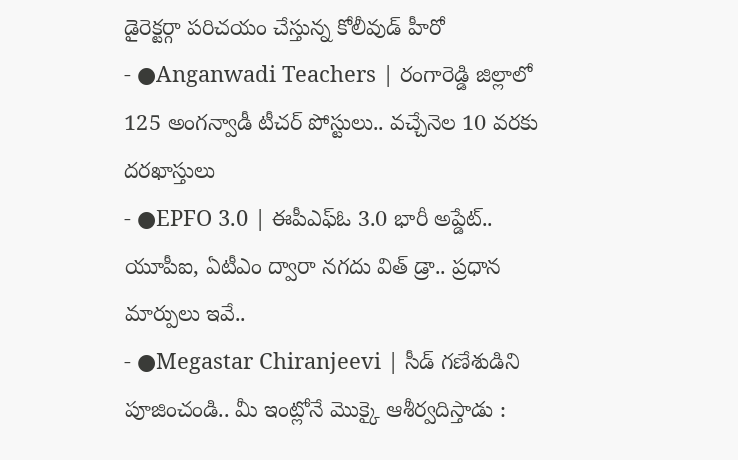డైరెక్టర్గా పరిచయం చేస్తున్న కోలీవుడ్ హీరో
- ●Anganwadi Teachers | రంగారెడ్డి జిల్లాలో 125 అంగన్వాడీ టీచర్ పోస్టులు.. వచ్చేనెల 10 వరకు దరఖాస్తులు
- ●EPFO 3.0 | ఈపీఎఫ్ఓ 3.0 భారీ అప్డేట్.. యూపీఐ, ఏటీఎం ద్వారా నగదు విత్ డ్రా.. ప్రధాన మార్పులు ఇవే..
- ●Megastar Chiranjeevi | సీడ్ గణేశుడిని పూజించండి.. మీ ఇంట్లోనే మొక్కై ఆశీర్వదిస్తాడు :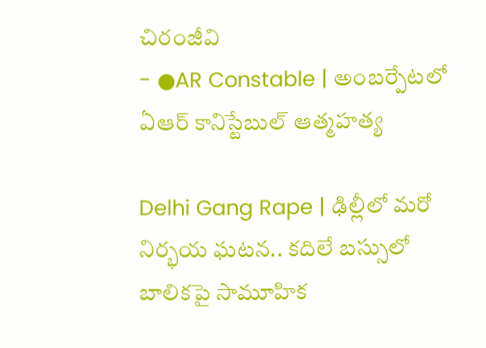చిరంజీవి
- ●AR Constable | అంబర్పేటలో ఏఆర్ కానిస్టేబుల్ ఆత్మహత్య

Delhi Gang Rape | ఢిల్లీలో మరో నిర్భయ ఘటన.. కదిలే బస్సులో బాలికపై సామూహిక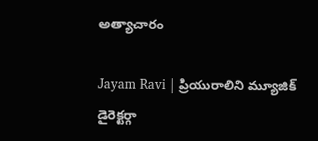అత్యాచారం

Jayam Ravi | ప్రియురాలిని మ్యూజిక్ డైరెక్టర్గా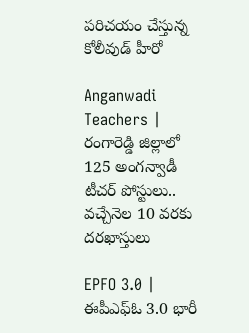పరిచయం చేస్తున్న కోలీవుడ్ హీరో

Anganwadi Teachers | రంగారెడ్డి జిల్లాలో 125 అంగన్వాడీ టీచర్ పోస్టులు.. వచ్చేనెల 10 వరకు దరఖాస్తులు

EPFO 3.0 | ఈపీఎఫ్ఓ 3.0 భారీ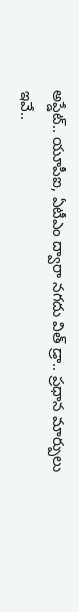అప్డేట్.. యూపీఐ, ఏటీఎం ద్వారా నగదు విత్ డ్రా.. ప్రధాన మార్పులు ఇవే..